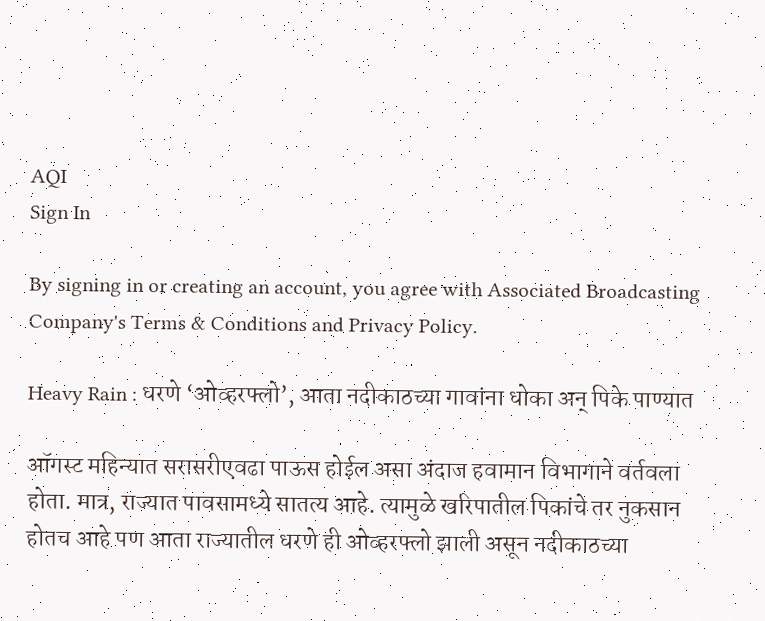AQI
Sign In

By signing in or creating an account, you agree with Associated Broadcasting Company's Terms & Conditions and Privacy Policy.

Heavy Rain : धरणे ‘ओव्हरफ्लो’, आता नदीकाठच्या गावांना धोका अन् पिके पाण्यात

ऑगस्ट महिन्यात सरासरीएवढा पाऊस होईल असा अंदाज हवामान विभागाने वर्तवला होता. मात्र, राज्यात पावसामध्ये सातत्य आहे. त्यामुळे खरिपातील पिकांचे तर नुकसान होतच आहे पण आता राज्यातील धरणे ही ओव्हरफ्लो झाली असून नदीकाठच्या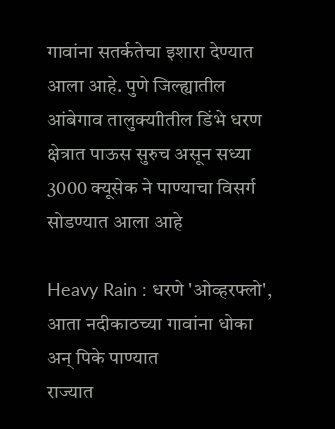गावांना सतर्कतेचा इशारा देण्यात आला आहे. पुणे जिल्ह्यातील आंबेगाव तालुक्याीतील डिंभे धरण क्षेत्रात पाऊस सुरुच असून सध्या 3000 क्यूसेक ने पाण्याचा विसर्ग सोडण्यात आला आहे

Heavy Rain : धरणे 'ओव्हरफ्लो', आता नदीकाठच्या गावांना धोका अन् पिके पाण्यात
राज्यात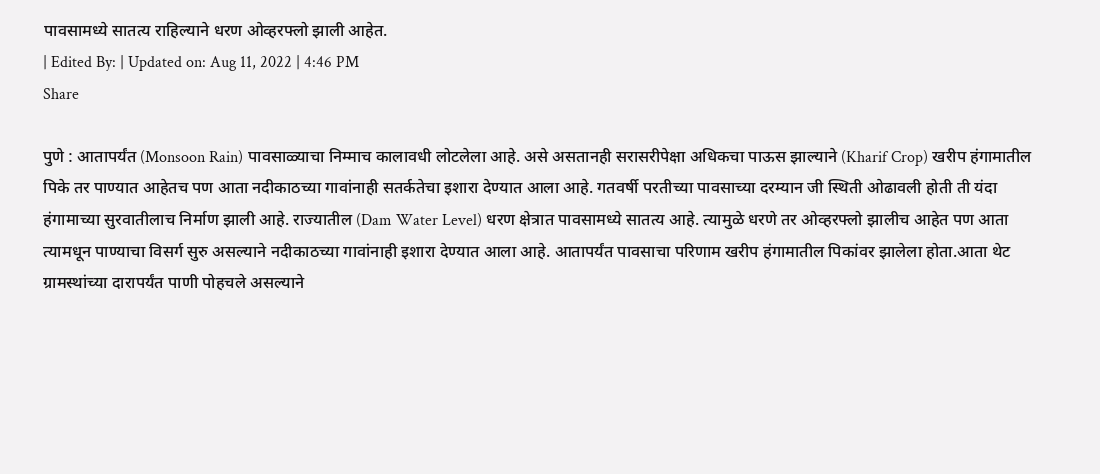पावसामध्ये सातत्य राहिल्याने धरण ओव्हरफ्लो झाली आहेत.
| Edited By: | Updated on: Aug 11, 2022 | 4:46 PM
Share

पुणे : आतापर्यंत (Monsoon Rain) पावसाळ्याचा निम्माच कालावधी लोटलेला आहे. असे असतानही सरासरीपेक्षा अधिकचा पाऊस झाल्याने (Kharif Crop) खरीप हंगामातील पिके तर पाण्यात आहेतच पण आता नदीकाठच्या गावांनाही सतर्कतेचा इशारा देण्यात आला आहे. गतवर्षी परतीच्या पावसाच्या दरम्यान जी स्थिती ओढावली होती ती यंदा हंगामाच्या सुरवातीलाच निर्माण झाली आहे. राज्यातील (Dam Water Level) धरण क्षेत्रात पावसामध्ये सातत्य आहे. त्यामुळे धरणे तर ओव्हरफ्लो झालीच आहेत पण आता त्यामधून पाण्याचा विसर्ग सुरु असल्याने नदीकाठच्या गावांनाही इशारा देण्यात आला आहे. आतापर्यंत पावसाचा परिणाम खरीप हंगामातील पिकांवर झालेला होता.आता थेट ग्रामस्थांच्या दारापर्यंत पाणी पोहचले असल्याने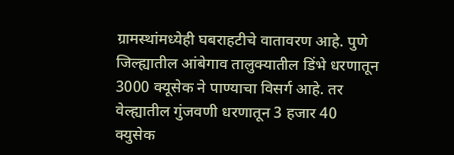ग्रामस्थांमध्येही घबराहटीचे वातावरण आहे. पुणे जिल्ह्यातील आंबेगाव तालुक्यातील डिंभे धरणातून 3000 क्यूसेक ने पाण्याचा विसर्ग आहे. तर वेल्ह्यातील गुंजवणी धरणातून 3 हजार 40 क्युसेक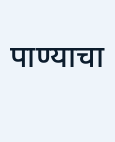पाण्याचा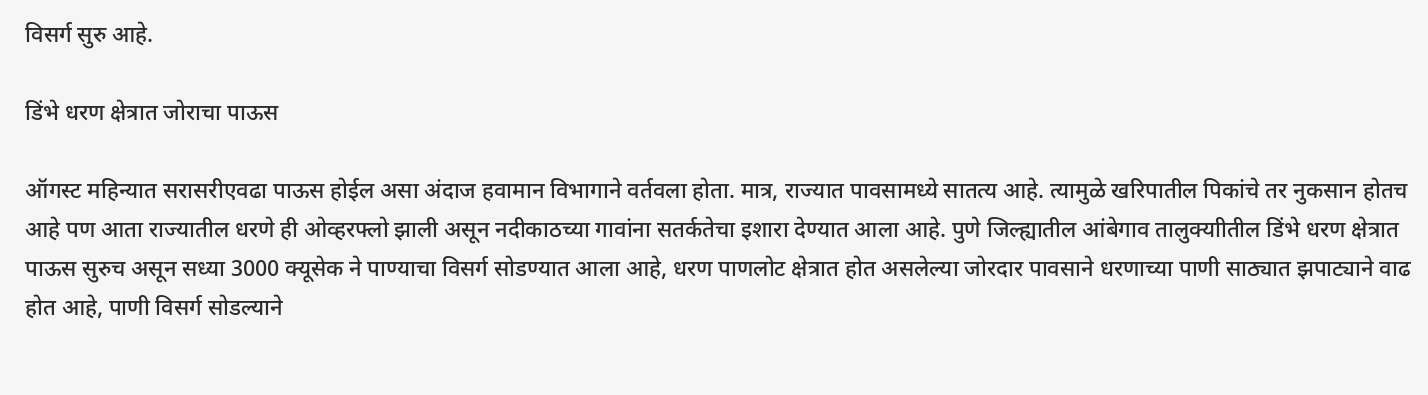विसर्ग सुरु आहे.

डिंभे धरण क्षेत्रात जोराचा पाऊस

ऑगस्ट महिन्यात सरासरीएवढा पाऊस होईल असा अंदाज हवामान विभागाने वर्तवला होता. मात्र, राज्यात पावसामध्ये सातत्य आहे. त्यामुळे खरिपातील पिकांचे तर नुकसान होतच आहे पण आता राज्यातील धरणे ही ओव्हरफ्लो झाली असून नदीकाठच्या गावांना सतर्कतेचा इशारा देण्यात आला आहे. पुणे जिल्ह्यातील आंबेगाव तालुक्याीतील डिंभे धरण क्षेत्रात पाऊस सुरुच असून सध्या 3000 क्यूसेक ने पाण्याचा विसर्ग सोडण्यात आला आहे, धरण पाणलोट क्षेत्रात होत असलेल्या जोरदार पावसाने धरणाच्या पाणी साठ्यात झपाट्याने वाढ होत आहे, पाणी विसर्ग सोडल्याने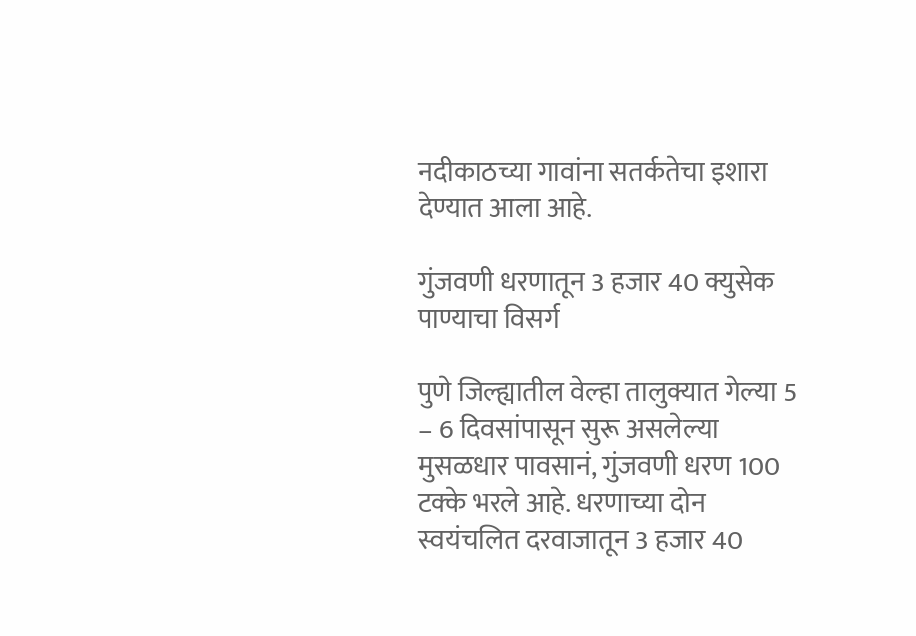नदीकाठच्या गावांना सतर्कतेचा इशारा देण्यात आला आहे.

गुंजवणी धरणातून 3 हजार 40 क्युसेक पाण्याचा विसर्ग

पुणे जिल्ह्यातील वेल्हा तालुक्यात गेल्या 5 – 6 दिवसांपासून सुरू असलेल्या मुसळधार पावसानं, गुंजवणी धरण 100 टक्के भरले आहे. धरणाच्या दोन स्वयंचलित दरवाजातून 3 हजार 40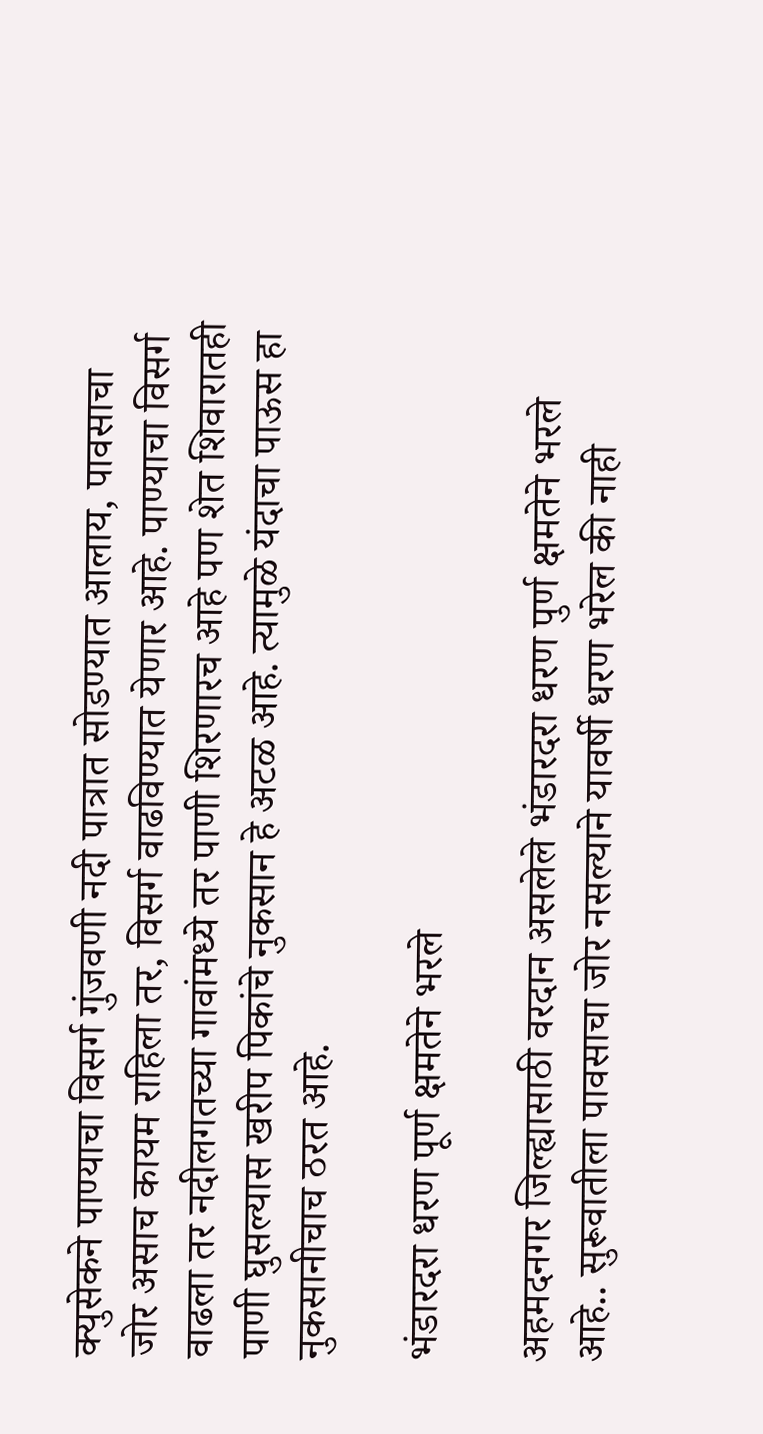क्युसेकने पाण्याचा विसर्ग गुंजवणी नदी पात्रात सोडण्यात आलाय, पावसाचा जोर असाच कायम राहिला तर, विसर्ग वाढविण्यात येणार आहे. पाण्याचा विसर्ग वाढला तर नदीलगतच्या गावांमध्ये तर पाणी शिरणारच आहे पण शेत शिवारातही पाणी घुसल्यास खरीप पिकांचे नुकसान हे अटळ आहे. त्यामुळे यंदाचा पाऊस हा नुकसानीचाच ठरत आहे.

भंडारदरा धरण पूर्ण क्षमतेने भरले

अहमदनगर जिल्ह्यासाठी वरदान असलेले भंडारदरा धरण पुर्ण क्षमतेने भरले आहे.. सुरूवातीला पावसाचा जोर नसल्याने यावर्षी धरण भरेल की नाही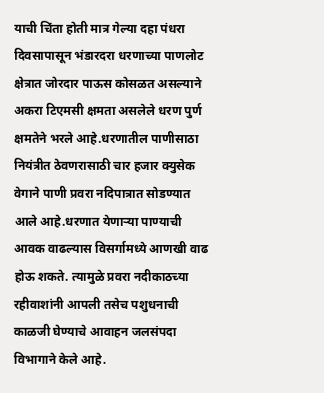याची चिंता होती मात्र गेल्या दहा पंधरा दिवसापासून भंडारदरा धरणाच्या पाणलोट क्षेत्रात जोरदार पाऊस कोसळत असल्याने अकरा टिएमसी क्षमता असलेले धरण पुर्ण क्षमतेने भरले आहे.धरणातील पाणीसाठा नियंत्रीत ठेवणरासाठी चार हजार क्युसेक वेगाने पाणी प्रवरा नदिपात्रात सोडण्यात आले आहे.धरणात येणाऱ्या पाण्याची आवक वाढल्यास विसर्गामध्ये आणखी वाढ होऊ शकते. त्यामुळे प्रवरा नदीकाठच्या रहीवाशांनी आपली तसेच पशुधनाची काळजी घेण्याचे आवाहन जलसंपदा विभागाने केले आहे.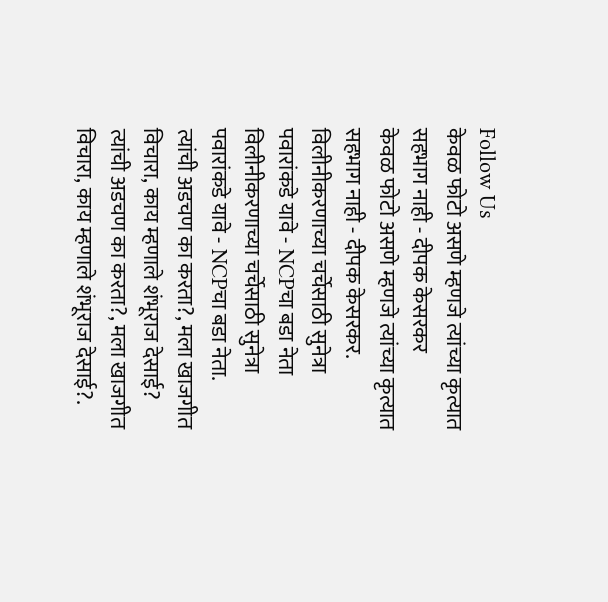Follow Us
केवळ फोटो असणे म्हणजे त्यांच्या कृत्यात सहभाग नाही - दीपक केसरकर
केवळ फोटो असणे म्हणजे त्यांच्या कृत्यात सहभाग नाही - दीपक केसरकर.
विलीनीकरणाच्या चर्चेसाठी सुनेत्रा पवारांकडे यावे - NCPचा बडा नेता
विलीनीकरणाच्या चर्चेसाठी सुनेत्रा पवारांकडे यावे - NCPचा बडा नेता.
त्यांची अडचण का करता?, मला खाजगीत विचारा, काय म्हणाले शंभूराज देसाई?
त्यांची अडचण का करता?, मला खाजगीत विचारा, काय म्हणाले शंभूराज देसाई?.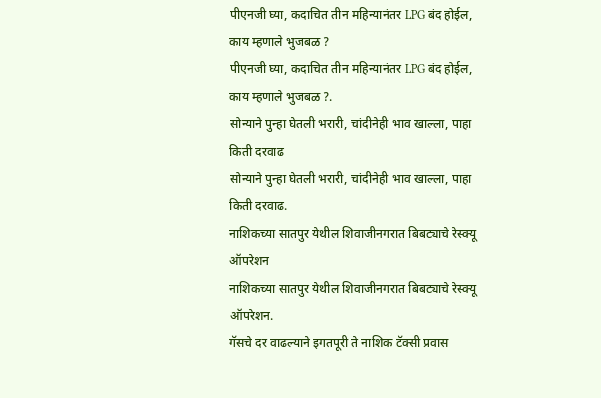पीएनजी घ्या, कदाचित तीन महिन्यानंतर LPG बंद होईल, काय म्हणाले भुजबळ ?
पीएनजी घ्या, कदाचित तीन महिन्यानंतर LPG बंद होईल, काय म्हणाले भुजबळ ?.
सोन्याने पुन्हा घेतली भरारी, चांदीनेही भाव खाल्ला, पाहा किती दरवाढ
सोन्याने पुन्हा घेतली भरारी, चांदीनेही भाव खाल्ला, पाहा किती दरवाढ.
नाशिकच्या सातपुर येथील शिवाजीनगरात बिबट्याचे रेस्क्यू ऑपरेशन
नाशिकच्या सातपुर येथील शिवाजीनगरात बिबट्याचे रेस्क्यू ऑपरेशन.
गॅसचे दर वाढल्याने इगतपूरी ते नाशिक टॅक्सी प्रवास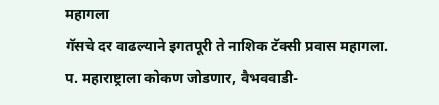महागला
गॅसचे दर वाढल्याने इगतपूरी ते नाशिक टॅक्सी प्रवास महागला.
प. महाराष्ट्राला कोकण जोडणार, वैभववाडी-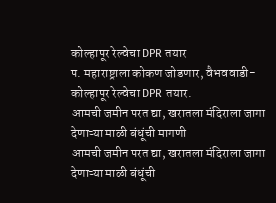कोल्हापूर रेल्वेचा DPR तयार
प. महाराष्ट्राला कोकण जोडणार, वैभववाडी-कोल्हापूर रेल्वेचा DPR तयार.
आमची जमीन परत द्या, खरातला मंदिराला जागा देणाऱ्या माळी बंधूंची मागणी
आमची जमीन परत द्या, खरातला मंदिराला जागा देणाऱ्या माळी बंधूंची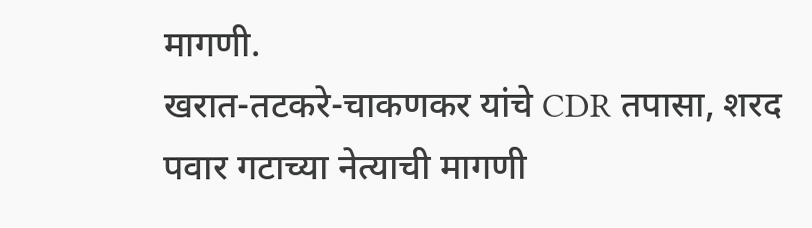मागणी.
खरात-तटकरे-चाकणकर यांचे CDR तपासा, शरद पवार गटाच्या नेत्याची मागणी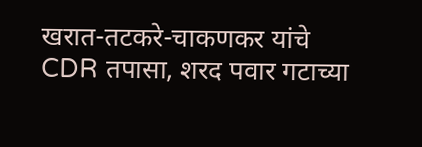खरात-तटकरे-चाकणकर यांचे CDR तपासा, शरद पवार गटाच्या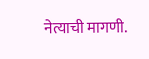नेत्याची मागणी.